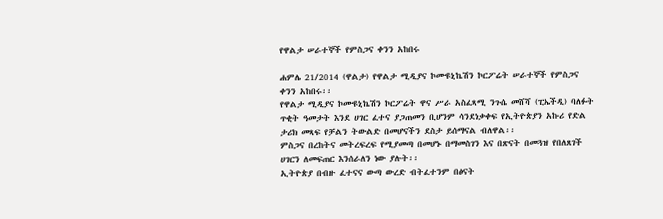የዋልታ ሠራተኞች የምስጋና ቀንን አከበሩ

ሐምሌ 21/2014 (ዋልታ) የዋልታ ሚዲያና ኮሙዩኒኬሽን ኮርፖሬት ሠራተኞች የምስጋና ቀንን አከበሩ፡፡
የዋልታ ሚዲያና ኮሙዩኒኬሽን ኮርፖሬት ዋና ሥራ አስፈጻሚ ንጉሴ መሸሻ (ፒኤችዲ) ባለፉት ጥቂት ዓመታት እንደ ሀገር ፈተና ያጋጠመን ቢሆንም ሳንደነቃቀፍ የኢትዮጵያን አኩሪ የድል ታሪክ መጻፍ የቻልን ትውልድ በመሆናችን ደስታ ይሰማናል ብለዋል፡፡
ምስጋና በረከትና መትረፍረፍ የሚያመጣ በመሆኑ በማመስገን እና በጽናት በመጓዝ የበለጸገች ሀገርን ለመፍጠር እንሰራለን ነው ያሉት፡፡
ኢትዮጵያ በብዙ ፈተናና ውጣ ውረድ ብትፈተንም በፅናት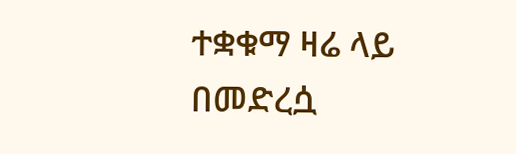ተቋቁማ ዛሬ ላይ በመድረሷ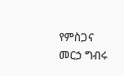የምስጋና መርኃ ግብሩ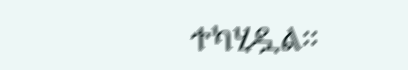ተካሂዷል፡፡